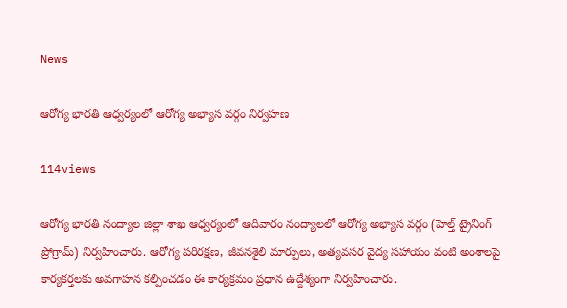News

ఆరోగ్య భారతి ఆధ్వర్యంలో ఆరోగ్య అభ్యాస వర్గం నిర్వహణ

114views

ఆరోగ్య భారతి నంద్యాల జిల్లా శాఖ ఆధ్వర్యంలో ఆదివారం నంద్యాలలో ఆరోగ్య అభ్యాస వర్గం (హెల్త్ ట్రైనింగ్ ప్రోగ్రామ్) నిర్వహించారు. ఆరోగ్య పరిరక్షణ, జీవనశైలి మార్పులు, అత్యవసర వైద్య సహాయం వంటి అంశాలపై కార్యకర్తలకు అవగాహన కల్పించడం ఈ కార్యక్రమం ప్రధాన ఉద్దేశ్యంగా నిర్వహించారు.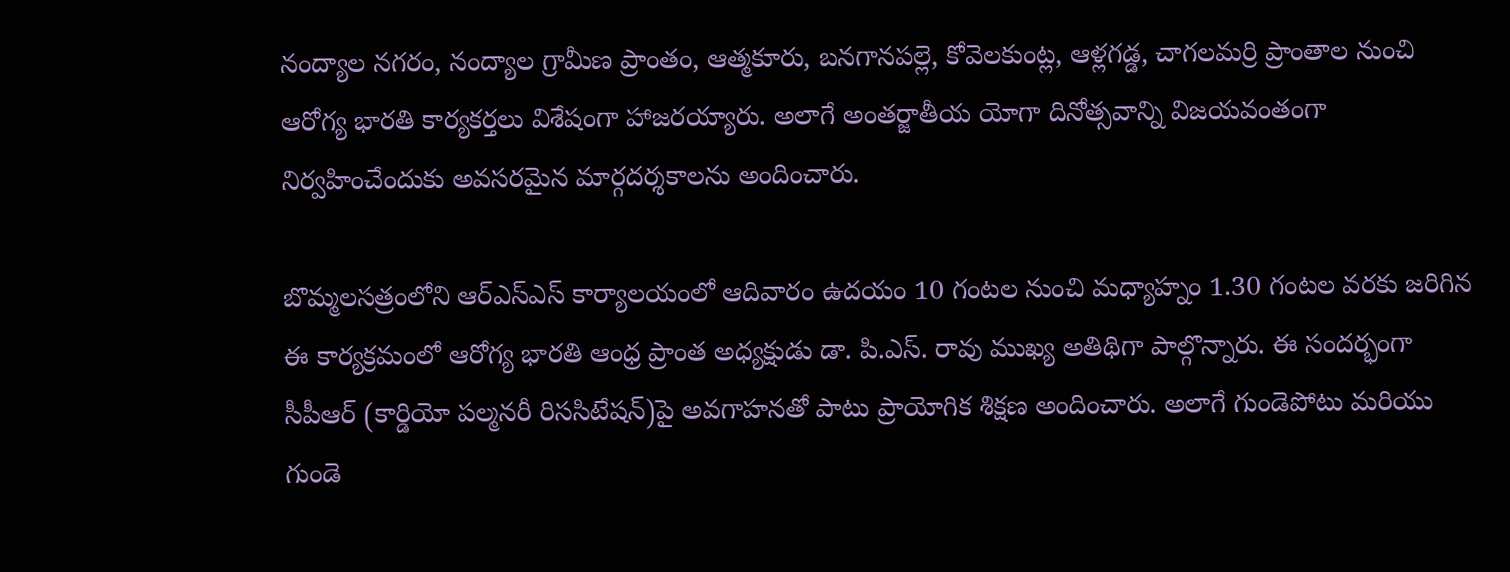నంద్యాల నగరం, నంద్యాల గ్రామీణ ప్రాంతం, ఆత్మకూరు, బనగానపల్లె, కోవెలకుంట్ల, ఆళ్లగడ్డ, చాగలమర్రి ప్రాంతాల నుంచి ఆరోగ్య భారతి కార్యకర్తలు విశేషంగా హాజరయ్యారు. అలాగే అంతర్జాతీయ యోగా దినోత్సవాన్ని విజయవంతంగా నిర్వహించేందుకు అవసరమైన మార్గదర్శకాలను అందించారు.

బొమ్మలసత్రంలోని ఆర్‌ఎస్‌ఎస్ కార్యాలయంలో ఆదివారం ఉదయం 10 గంటల నుంచి మధ్యాహ్నం 1.30 గంటల వరకు జరిగిన ఈ కార్యక్రమంలో ఆరోగ్య భారతి ఆంధ్ర ప్రాంత అధ్యక్షుడు డా. పి.ఎస్. రావు ముఖ్య అతిథిగా పాల్గొన్నారు. ఈ సందర్భంగా సీపీఆర్ (కార్డియో పల్మనరీ రిససిటేషన్)పై అవగాహనతో పాటు ప్రాయోగిక శిక్షణ అందించారు. అలాగే గుండెపోటు మరియు గుండె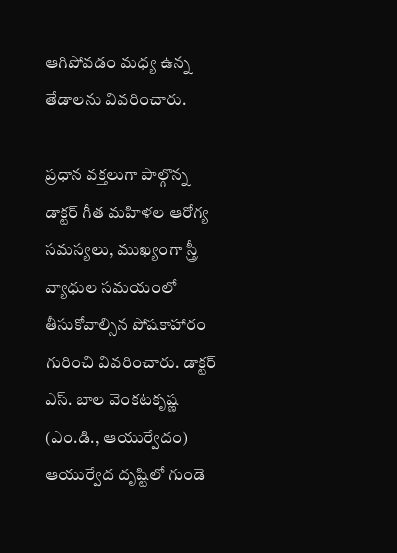ఆగిపోవడం మధ్య ఉన్న తేడాలను వివరించారు.

ప్రధాన వక్తలుగా పాల్గొన్న డాక్టర్ గీత మహిళల ఆరోగ్య సమస్యలు, ముఖ్యంగా స్త్రీ వ్యాధుల సమయంలో తీసుకోవాల్సిన పోషకాహారం గురించి వివరించారు. డాక్టర్ ఎస్. బాల వెంకటకృష్ణ (ఎం.డి., ఆయుర్వేదం) ఆయుర్వేద దృష్టిలో గుండె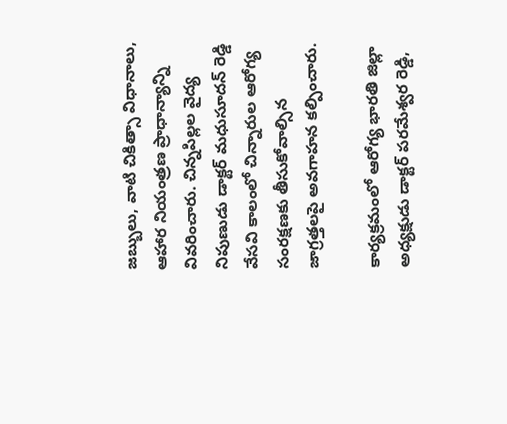జబ్బులు, వాటి చికిత్సా విధానాలు, ఆహార నియంత్రణ ప్రాధాన్యాన్ని వివరించారు. చిన్నపిల్లల వైద్య నిపుణుడు డాక్టర్ మధుసూదన్ రెడ్డి వేసవి కాలంలో చిన్నారుల ఆరోగ్య సంరక్షణకు తీసుకోవాల్సిన జాగ్రత్తలపై అవగాహన కల్పించారు.

కార్యక్రమంలో ఆరోగ్య భారతి జిల్లా అధ్యక్షుడు డాక్టర్ పరమేశ్వర రెడ్డి,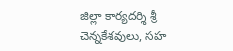జిల్లా కార్యదర్శి శ్రీ చెన్నకేశవులు, సహ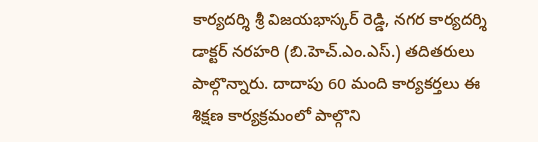కార్యదర్శి శ్రీ విజయభాస్కర్ రెడ్డి, నగర కార్యదర్శి డాక్టర్ నరహరి (బి.హెచ్.ఎం.ఎస్.) తదితరులు పాల్గొన్నారు. దాదాపు 60 మంది కార్యకర్తలు ఈ శిక్షణ కార్యక్రమంలో పాల్గొని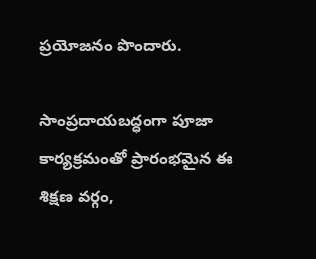ప్రయోజనం పొందారు.

సాంప్రదాయబద్ధంగా పూజా కార్యక్రమంతో ప్రారంభమైన ఈ శిక్షణ వర్గం,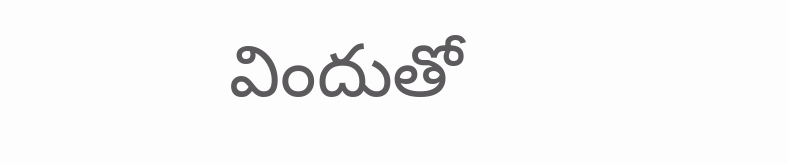విందుతో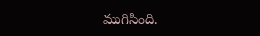ముగిసింది.